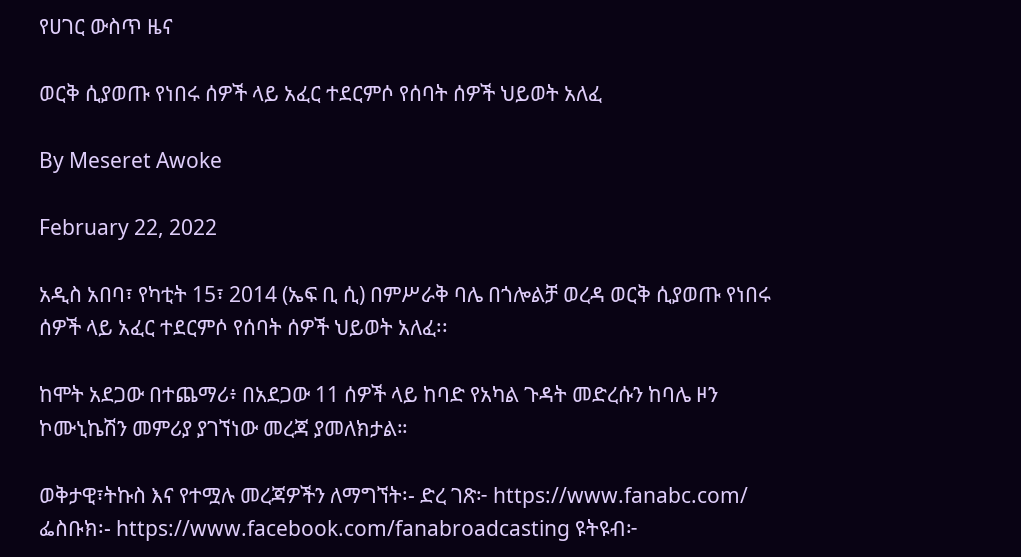የሀገር ውስጥ ዜና

ወርቅ ሲያወጡ የነበሩ ሰዎች ላይ አፈር ተደርምሶ የሰባት ሰዎች ህይወት አለፈ

By Meseret Awoke

February 22, 2022

አዲስ አበባ፣ የካቲት 15፣ 2014 (ኤፍ ቢ ሲ) በምሥራቅ ባሌ በጎሎልቻ ወረዳ ወርቅ ሲያወጡ የነበሩ ሰዎች ላይ አፈር ተደርምሶ የሰባት ሰዎች ህይወት አለፈ፡፡

ከሞት አደጋው በተጨማሪ፥ በአደጋው 11 ሰዎች ላይ ከባድ የአካል ጉዳት መድረሱን ከባሌ ዞን ኮሙኒኬሽን መምሪያ ያገኘነው መረጃ ያመለክታል።

ወቅታዊ፣ትኩስ እና የተሟሉ መረጃዎችን ለማግኘት፡- ድረ ገጽ፦ https://www.fanabc.com/ ፌስቡክ፡- https://www.facebook.com/fanabroadcasting ዩትዩብ፦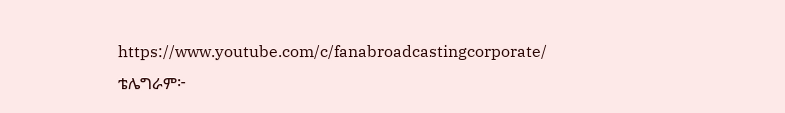https://www.youtube.com/c/fanabroadcastingcorporate/ ቴሌግራም፦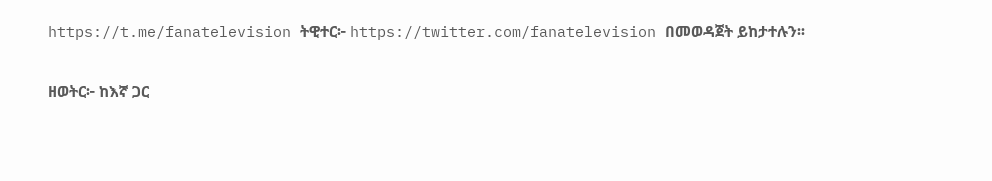https://t.me/fanatelevision ትዊተር፦ https://twitter.com/fanatelevision በመወዳጀት ይከታተሉን፡፡

ዘወትር፦ ከእኛ ጋር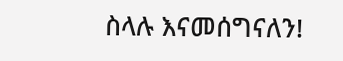ስላሉ እናመሰግናለን!